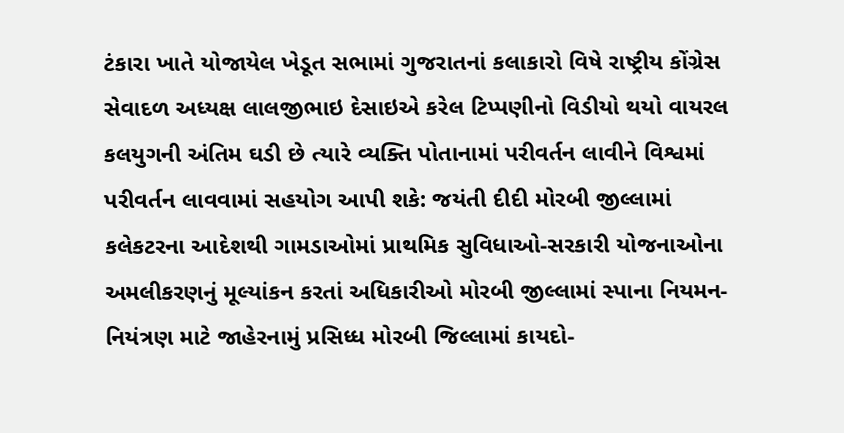ટંકારા ખાતે યોજાયેલ ખેડૂત સભામાં ગુજરાતનાં કલાકારો વિષે રાષ્ટ્રીય કોંગ્રેસ સેવાદળ અધ્યક્ષ લાલજીભાઇ દેસાઇએ કરેલ ટિપ્પણીનો વિડીયો થયો વાયરલ કલયુગની અંતિમ ઘડી છે ત્યારે વ્યક્તિ પોતાનામાં પરીવર્તન લાવીને વિશ્વમાં પરીવર્તન લાવવામાં સહયોગ આપી શકે: જયંતી દીદી મોરબી જીલ્લામાં કલેકટરના આદેશથી ગામડાઓમાં પ્રાથમિક સુવિધાઓ-સરકારી યોજનાઓના અમલીકરણનું મૂલ્યાંકન કરતાં અધિકારીઓ મોરબી જીલ્લામાં સ્પાના નિયમન-નિયંત્રણ માટે જાહેરનામું પ્રસિધ્ધ મોરબી જિલ્લામાં કાયદો-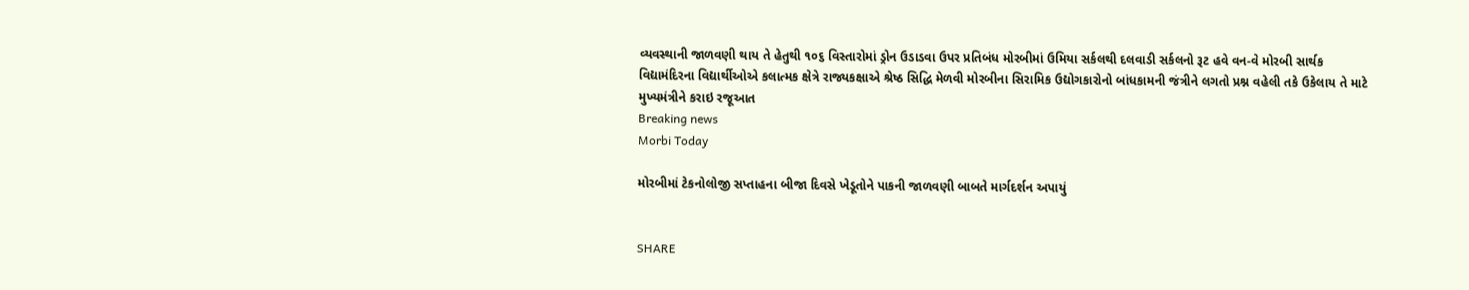વ્યવસ્થાની જાળવણી થાય તે હેતુથી ૧૦૬ વિસ્તારોમાં ડ્રોન ઉડાડવા ઉપર પ્રતિબંધ મોરબીમાં ઉમિયા સર્કલથી દલવાડી સર્કલનો રૂટ હવે વન-વે મોરબી સાર્થક વિદ્યામંદિરના વિદ્યાર્થીઓએ કલાત્મક ક્ષેત્રે રાજ્યકક્ષાએ શ્રેષ્ઠ સિદ્ધિ મેળવી મોરબીના સિરામિક ઉદ્યોગકારોનો બાંધકામની જંત્રીને લગતો પ્રશ્ન વહેલી તકે ઉકેલાય તે માટે મુખ્યમંત્રીને કરાઇ રજૂઆત
Breaking news
Morbi Today

મોરબીમાં ટેકનોલોજી સપ્તાહના બીજા દિવસે ખેડૂતોને પાકની જાળવણી બાબતે માર્ગદર્શન અપાયું


SHARE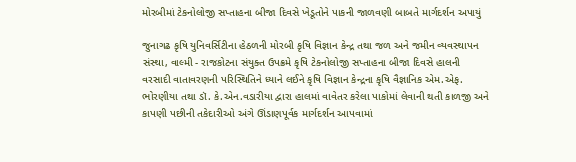મોરબીમાં ટેકનોલોજી સપ્તાહના બીજા દિવસે ખેડૂતોને પાકની જાળવણી બાબતે માર્ગદર્શન અપાયું

જુનાગઢ કૃષિ યુનિવર્સિટીના હેઠળની મોરબી કૃષિ વિજ્ઞાન કેન્દ્ર તથા જળ અને જમીન વ્યવસ્થાપન સંસ્થા, વાલ્મી - રાજકોટના સંયુક્ત ઉપક્રમે કૃષિ ટેકનોલોજી સપ્તાહના બીજા દિવસે હાલની વરસાદી વાતાવરણની પરિસ્થિતિને ધ્યાને લઈને કૃષિ વિજ્ઞાન કેન્દ્રના કૃષિ વૈજ્ઞાનિક એમ.એફ. ભોરણીયા તથા ડૉ. કે.એન.વડારીયા દ્વારા હાલમાં વાવેતર કરેલા પાકોમાં લેવાની થતી કાળજી અને કાપણી પછીની તકેદારીઓ અંગે ઊંડાણપૂર્વક માર્ગદર્શન આપવામાં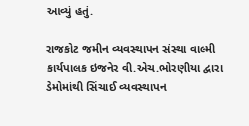આવ્યું હતું.

રાજકોટ જમીન વ્યવસ્થાપન સંસ્થા વાલ્મી કાર્યપાલક ઇજનેર વી.એચ.ભોરણીયા દ્વારા ડેમોમાંથી સિંચાઈ વ્યવસ્થાપન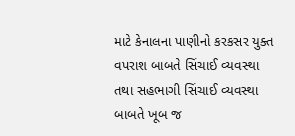માટે કેનાલના પાણીનો કરકસર યુક્ત વપરાશ બાબતે સિંચાઈ વ્યવસ્થા તથા સહભાગી સિંચાઈ વ્યવસ્થા બાબતે ખૂબ જ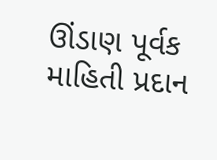ઊંડાણ પૂર્વક માહિતી પ્રદાન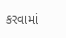કરવામાં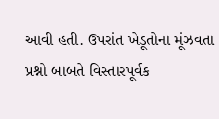આવી હતી. ઉપરાંત ખેડૂતોના મૂંઝવતા પ્રશ્નો બાબતે વિસ્તારપૂર્વક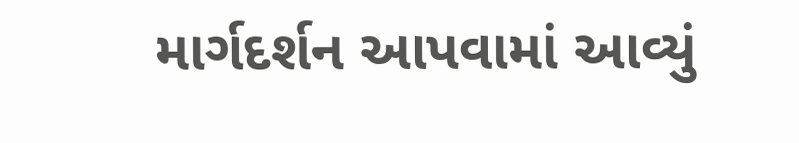માર્ગદર્શન આપવામાં આવ્યું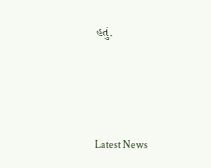હતું.






Latest News